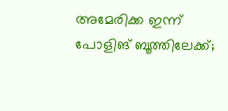അമേരിക്ക ഇന്ന് പോളിങ് ബൂത്തിലേക്ക്;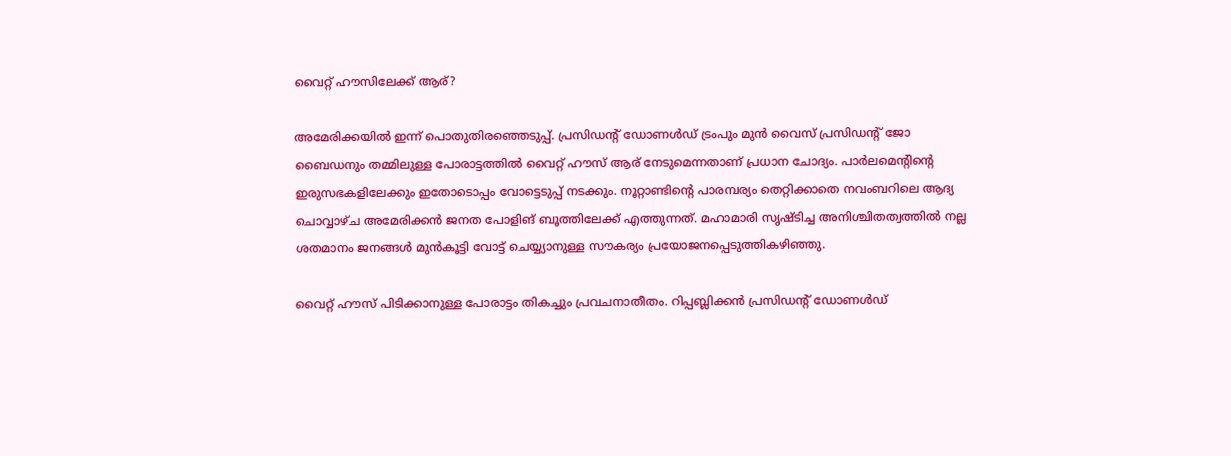വൈറ്റ് ഹൗസിലേക്ക് ആര്?

അമേരിക്കയില്‍ ഇന്ന് പൊതുതിരഞ്ഞെടുപ്പ്. പ്രസിഡന്റ് ഡോണള്‍ഡ് ട്രംപും മുന്‍ വൈസ് പ്രസിഡന്റ് ജോ ബൈഡനും തമ്മിലുള്ള പോരാട്ടത്തില്‍ വൈറ്റ് ഹൗസ് ആര് നേടുമെന്നതാണ് പ്രധാന ചോദ്യം. പാര്‍ലമെന്റിന്റെ ഇരുസഭകളിലേക്കും ഇതോടൊപ്പം വോട്ടെടുപ്പ് നടക്കും. നൂറ്റാണ്ടിന്റെ പാരമ്പര്യം തെറ്റിക്കാതെ നവംബറിലെ ആദ്യ ചൊവ്വാഴ്ച അമേരിക്കന്‍ ജനത പോളിങ് ബൂത്തിലേക്ക് എത്തുന്നത്. മഹാമാരി സൃഷ്ടിച്ച അനിശ്ചിതത്വത്തില്‍ നല്ല ശതമാനം ജനങ്ങള്‍ മുന്‍കൂട്ടി വോട്ട് ചെയ്യ്യാനുള്ള സൗകര്യം പ്രയോജനപ്പെടുത്തികഴിഞ്ഞു.

വൈറ്റ് ഹൗസ് പിടിക്കാനുള്ള പോരാട്ടം തികച്ചും പ്രവചനാതീതം. റിപ്പബ്ലിക്കന്‍ പ്രസിഡന്റ് ഡോണള്‍ഡ്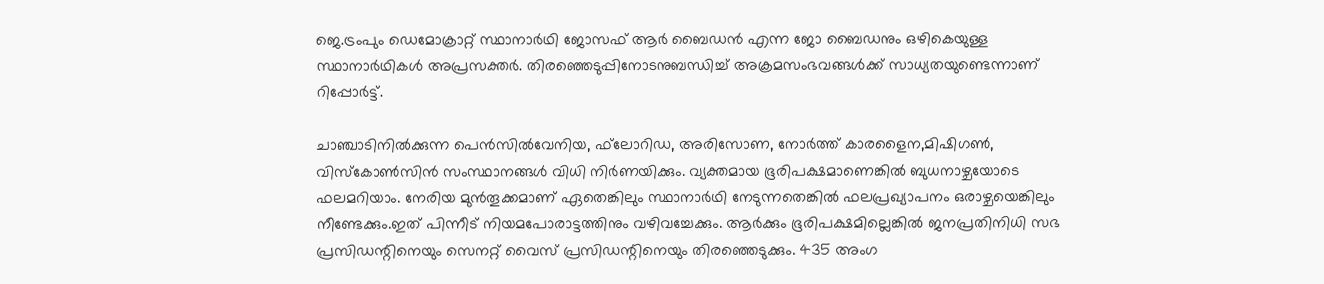ജെ.ട്രംപും ഡെമോക്രാറ്റ് സ്ഥാനാര്‍ഥി ജോസഫ് ആര്‍ ബൈഡന്‍ എന്ന ജോ ബൈഡനും ഒഴികെയുള്ള സ്ഥാനാര്‍ഥികള്‍ അപ്രസക്തര്‍. തിരഞ്ഞെടുപ്പിനോടനുബന്ധിച്ച് അക്രമസംഭവങ്ങള്‍ക്ക് സാധ്യതയുണ്ടെന്നാണ് റിപ്പോര്‍ട്ട്.

ചാഞ്ചാടിനില്‍ക്കുന്ന പെന്‍സില്‍വേനിയ, ഫ്‌ലോറിഡ, അരിസോണ, നോര്‍ത്ത് കാരളൈന,മിഷിഗണ്‍, വിസ്‌കോണ്‍സിന്‍ സംസ്ഥാനങ്ങള്‍ വിധി നിര്‍ണയിക്കും. വ്യക്തമായ ഭൂരിപക്ഷമാണെങ്കില്‍ ബുധനാഴ്ചയോടെ ഫലമറിയാം. നേരിയ മുന്‍തൂക്കമാണ് ഏതെങ്കിലും സ്ഥാനാര്‍ഥി നേടുന്നതെങ്കില്‍ ഫലപ്രഖ്യാപനം ഒരാഴ്ചയെങ്കിലും നീണ്ടേക്കും.ഇത് പിന്നീട് നിയമപോരാട്ടത്തിനും വഴിവച്ചേക്കും. ആര്‍ക്കും ഭൂരിപക്ഷമില്ലെങ്കില്‍ ജനപ്രതിനിധി സഭ പ്രസിഡന്റിനെയും സെനറ്റ് വൈസ് പ്രസിഡന്റിനെയും തിരഞ്ഞെടുക്കും. 435 അംഗ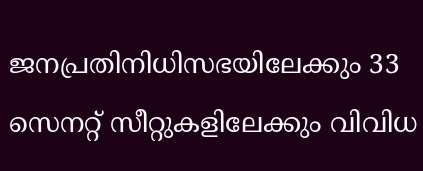ജനപ്രതിനിധിസഭയിലേക്കും 33 സെനറ്റ് സീറ്റുകളിലേക്കും വിവിധ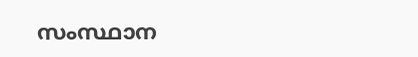സംസ്ഥാന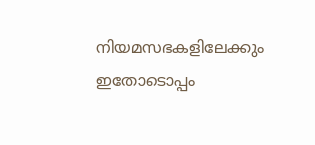നിയമസഭകളിലേക്കും ഇതോടൊപ്പം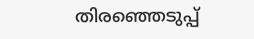തിരഞ്ഞെടുപ്പ്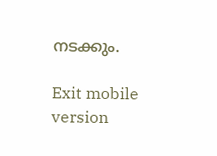നടക്കും.

Exit mobile version